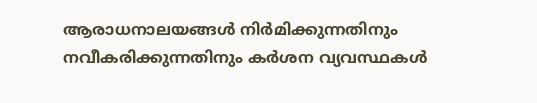ആരാധനാലയങ്ങൾ നിർമിക്കുന്നതിനും നവീകരിക്കുന്നതിനും കർശന വ്യവസ്ഥകൾ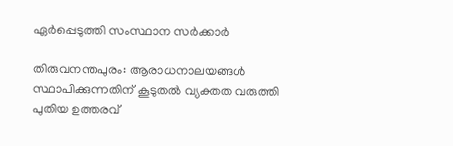ഏർപ്പെടുത്തി സംസ്ഥാന സർക്കാർ

തിരുവനന്തപുരം: ആരാധനാലയങ്ങൾ സ്ഥാപിക്കുന്നതിന് കൂടുതൽ വ്യക്തത വരുത്തി പുതിയ ഉത്തരവ്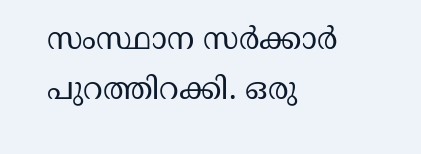സംസ്ഥാന സർക്കാർ പുറത്തിറക്കി. ഒരു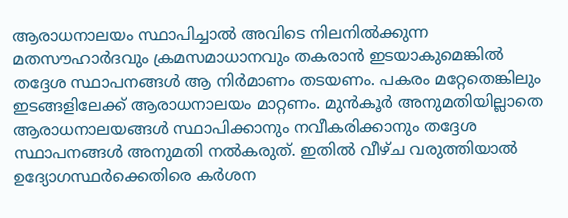ആരാധനാലയം സ്ഥാപിച്ചാൽ അവിടെ നിലനിൽക്കുന്ന മതസൗഹാർദവും ക്രമസമാധാനവും തകരാൻ ഇടയാകുമെങ്കിൽ തദ്ദേശ സ്ഥാപനങ്ങൾ ആ നിർമാണം തടയണം. പകരം മറ്റേതെങ്കിലും ഇടങ്ങളിലേക്ക് ആരാധനാലയം മാറ്റണം. മുൻകൂർ അനുമതിയില്ലാതെ ആരാധനാലയങ്ങൾ സ്ഥാപിക്കാനും നവീകരിക്കാനും തദ്ദേശ സ്ഥാപനങ്ങൾ അനുമതി നൽകരുത്. ഇതിൽ വീഴ്ച വരുത്തിയാൽ ഉദ്യോഗസ്ഥർക്കെതിരെ കർശന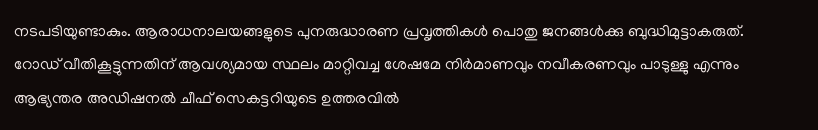നടപടിയുണ്ടാകും. ആരാധനാലയങ്ങളുടെ പുനരുദ്ധാരണ പ്രവൃത്തികൾ പൊതു ജനങ്ങൾക്കു ബുദ്ധിമുട്ടാകരുത്. റോഡ് വീതികൂട്ടുന്നതിന് ആവശ്യമായ സ്ഥലം മാറ്റിവച്ച ശേഷമേ നിർമാണവും നവീകരണവും പാടുള്ളു എന്നും ആഭ്യന്തര അഡിഷനൽ ചീഫ് സെകട്ടറിയുടെ ഉത്തരവിൽ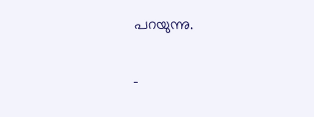പറയുന്നു.

-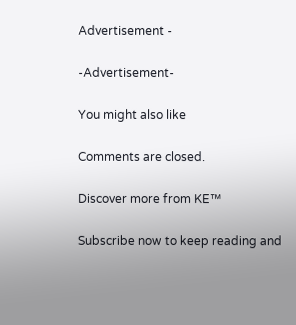Advertisement -

-Advertisement-

You might also like

Comments are closed.

Discover more from KE™

Subscribe now to keep reading and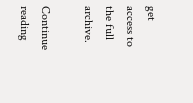get access to the full archive.

Continue reading